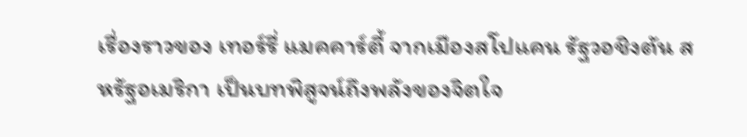เรื่องราวของ เทอร์รี่ แมคคาร์ตี้ จากเมืองสโปแคน รัฐวอชิงตัน สหรัฐอเมริกา เป็นบทพิสูจน์ถึงพลังของจิตใจ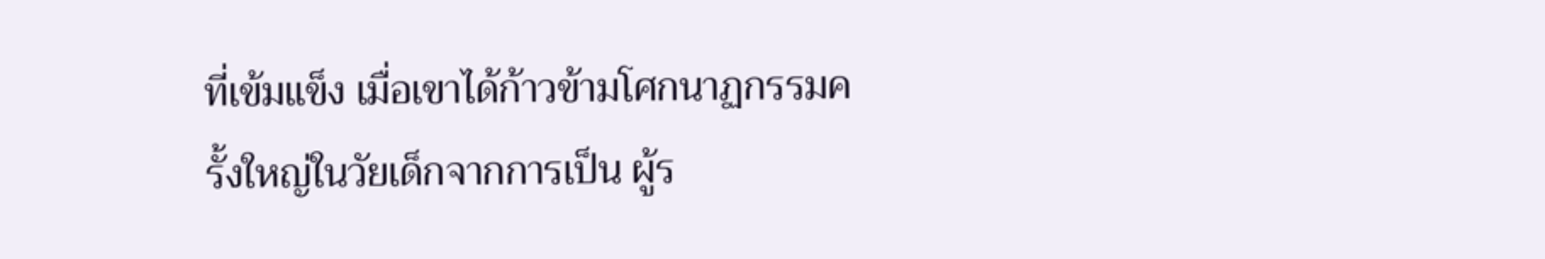ที่เข้มแข็ง เมื่อเขาได้ก้าวข้ามโศกนาฏกรรมครั้งใหญ่ในวัยเด็กจากการเป็น ผู้ร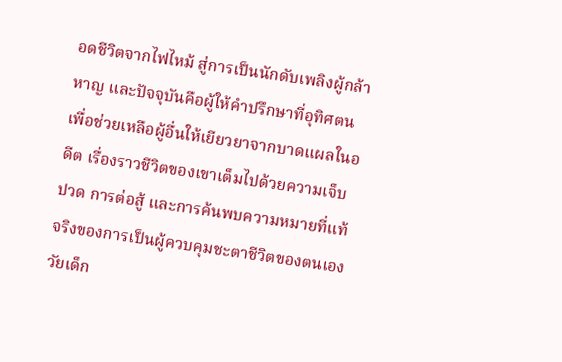อดชีวิตจากไฟไหม้ สู่การเป็นนักดับเพลิงผู้กล้าหาญ และปัจจุบันคือผู้ให้คำปรึกษาที่อุทิศตนเพื่อช่วยเหลือผู้อื่นให้เยียวยาจากบาดแผลในอดีต เรื่องราวชีวิตของเขาเต็มไปด้วยความเจ็บปวด การต่อสู้ และการค้นพบความหมายที่แท้จริงของการเป็นผู้ควบคุมชะตาชีวิตของตนเอง
วัยเด็ก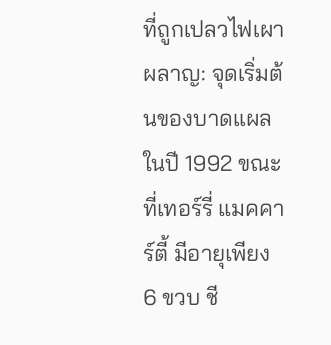ที่ถูกเปลวไฟเผาผลาญ: จุดเริ่มต้นของบาดแผล
ในปี 1992 ขณะที่เทอร์รี่ แมคคาร์ตี้ มีอายุเพียง 6 ขวบ ชี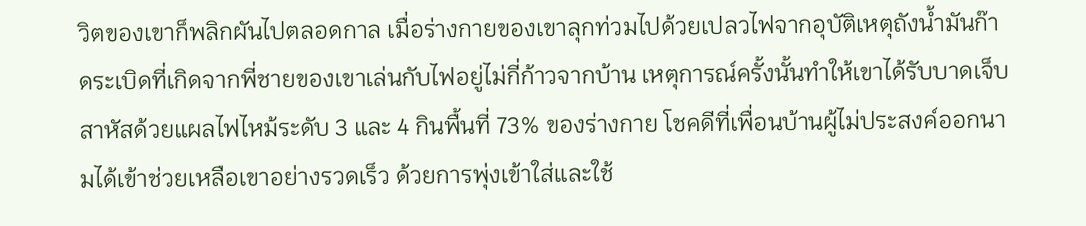วิตของเขาก็พลิกผันไปตลอดกาล เมื่อร่างกายของเขาลุกท่วมไปด้วยเปลวไฟจากอุบัติเหตุถังน้ำมันก๊าดระเบิดที่เกิดจากพี่ชายของเขาเล่นกับไฟอยู่ไม่กี่ก้าวจากบ้าน เหตุการณ์ครั้งนั้นทำให้เขาได้รับบาดเจ็บสาหัสด้วยแผลไฟไหม้ระดับ 3 และ 4 กินพื้นที่ 73% ของร่างกาย โชคดีที่เพื่อนบ้านผู้ไม่ประสงค์ออกนามได้เข้าช่วยเหลือเขาอย่างรวดเร็ว ด้วยการพุ่งเข้าใส่และใช้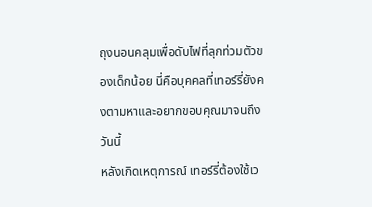ถุงนอนคลุมเพื่อดับไฟที่ลุกท่วมตัวของเด็กน้อย นี่คือบุคคลที่เทอร์รี่ยังคงตามหาและอยากขอบคุณมาจนถึงวันนี้
หลังเกิดเหตุการณ์ เทอร์รี่ต้องใช้เว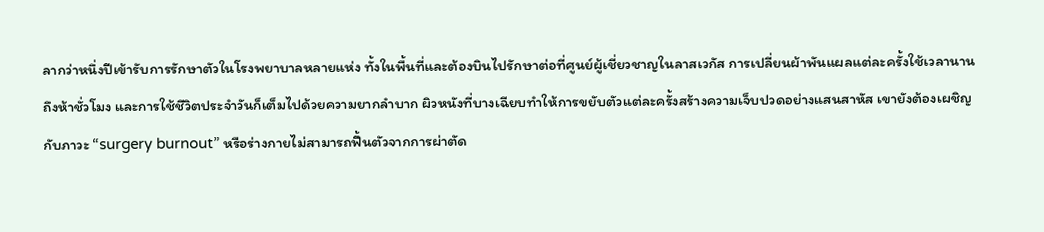ลากว่าหนึ่งปีเข้ารับการรักษาตัวในโรงพยาบาลหลายแห่ง ทั้งในพื้นที่และต้องบินไปรักษาต่อที่ศูนย์ผู้เชี่ยวชาญในลาสเวกัส การเปลี่ยนผ้าพันแผลแต่ละครั้งใช้เวลานานถึงห้าชั่วโมง และการใช้ชีวิตประจำวันก็เต็มไปด้วยความยากลำบาก ผิวหนังที่บางเฉียบทำให้การขยับตัวแต่ละครั้งสร้างความเจ็บปวดอย่างแสนสาหัส เขายังต้องเผชิญกับภาวะ “surgery burnout” หรือร่างกายไม่สามารถฟื้นตัวจากการผ่าตัด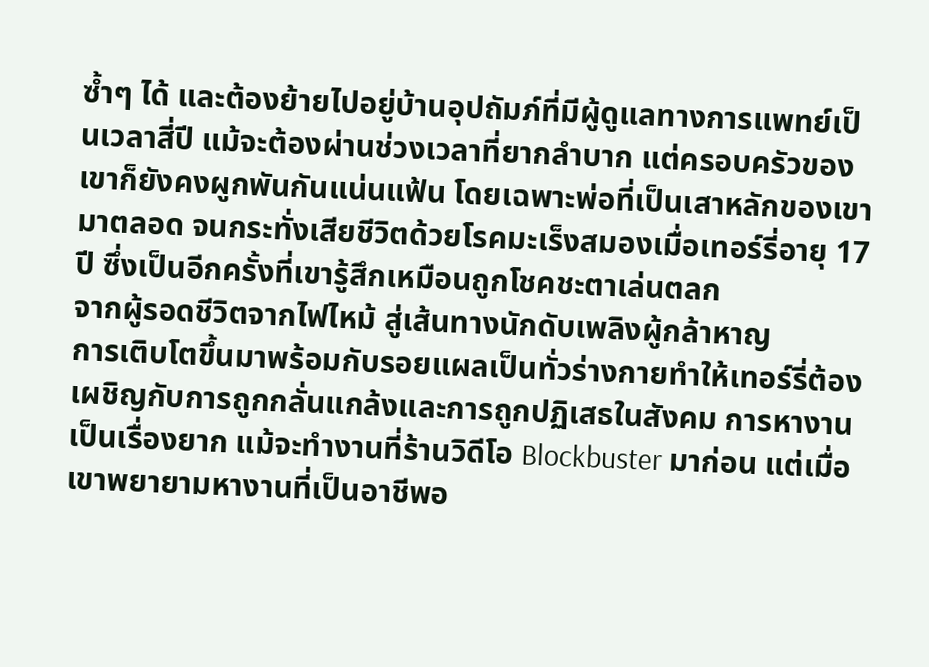ซ้ำๆ ได้ และต้องย้ายไปอยู่บ้านอุปถัมภ์ที่มีผู้ดูแลทางการแพทย์เป็นเวลาสี่ปี แม้จะต้องผ่านช่วงเวลาที่ยากลำบาก แต่ครอบครัวของเขาก็ยังคงผูกพันกันแน่นแฟ้น โดยเฉพาะพ่อที่เป็นเสาหลักของเขามาตลอด จนกระทั่งเสียชีวิตด้วยโรคมะเร็งสมองเมื่อเทอร์รี่อายุ 17 ปี ซึ่งเป็นอีกครั้งที่เขารู้สึกเหมือนถูกโชคชะตาเล่นตลก
จากผู้รอดชีวิตจากไฟไหม้ สู่เส้นทางนักดับเพลิงผู้กล้าหาญ
การเติบโตขึ้นมาพร้อมกับรอยแผลเป็นทั่วร่างกายทำให้เทอร์รี่ต้องเผชิญกับการถูกกลั่นแกล้งและการถูกปฏิเสธในสังคม การหางานเป็นเรื่องยาก แม้จะทำงานที่ร้านวิดีโอ Blockbuster มาก่อน แต่เมื่อเขาพยายามหางานที่เป็นอาชีพอ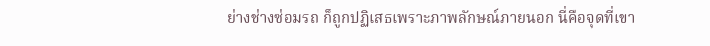ย่างช่างซ่อมรถ ก็ถูกปฏิเสธเพราะภาพลักษณ์ภายนอก นี่คือจุดที่เขา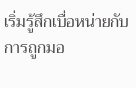เริ่มรู้สึกเบื่อหน่ายกับการถูกมอ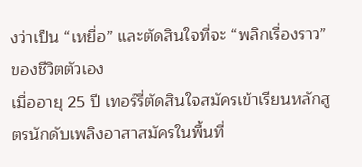งว่าเป็น “เหยื่อ” และตัดสินใจที่จะ “พลิกเรื่องราว” ของชีวิตตัวเอง
เมื่ออายุ 25 ปี เทอร์รี่ตัดสินใจสมัครเข้าเรียนหลักสูตรนักดับเพลิงอาสาสมัครในพื้นที่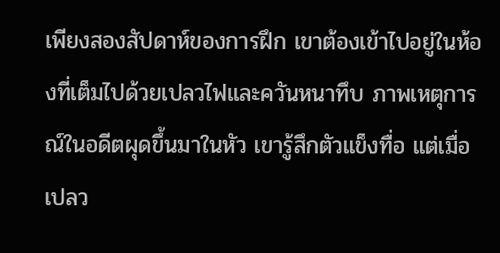เพียงสองสัปดาห์ของการฝึก เขาต้องเข้าไปอยู่ในห้องที่เต็มไปด้วยเปลวไฟและควันหนาทึบ ภาพเหตุการณ์ในอดีตผุดขึ้นมาในหัว เขารู้สึกตัวแข็งทื่อ แต่เมื่อเปลว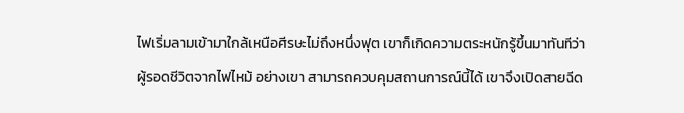ไฟเริ่มลามเข้ามาใกล้เหนือศีรษะไม่ถึงหนึ่งฟุต เขาก็เกิดความตระหนักรู้ขึ้นมาทันทีว่า ผู้รอดชีวิตจากไฟไหม้ อย่างเขา สามารถควบคุมสถานการณ์นี้ได้ เขาจึงเปิดสายฉีด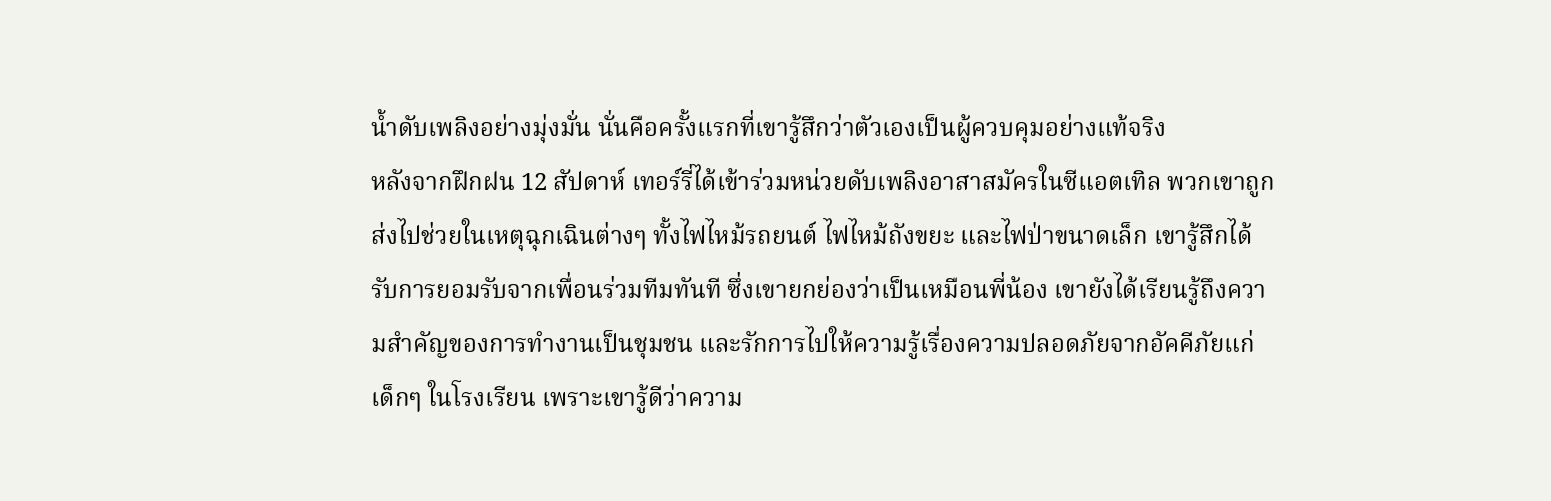น้ำดับเพลิงอย่างมุ่งมั่น นั่นคือครั้งแรกที่เขารู้สึกว่าตัวเองเป็นผู้ควบคุมอย่างแท้จริง
หลังจากฝึกฝน 12 สัปดาห์ เทอร์รี่ได้เข้าร่วมหน่วยดับเพลิงอาสาสมัครในซีแอตเทิล พวกเขาถูกส่งไปช่วยในเหตุฉุกเฉินต่างๆ ทั้งไฟไหม้รถยนต์ ไฟไหม้ถังขยะ และไฟป่าขนาดเล็ก เขารู้สึกได้รับการยอมรับจากเพื่อนร่วมทีมทันที ซึ่งเขายกย่องว่าเป็นเหมือนพี่น้อง เขายังได้เรียนรู้ถึงความสำคัญของการทำงานเป็นชุมชน และรักการไปให้ความรู้เรื่องความปลอดภัยจากอัคคีภัยแก่เด็กๆ ในโรงเรียน เพราะเขารู้ดีว่าความ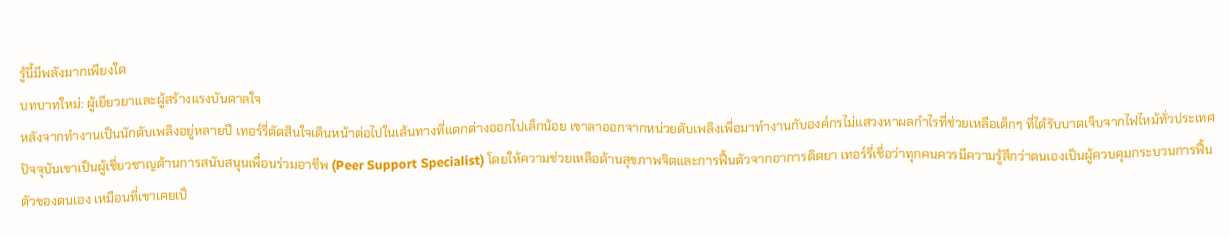รู้นี้มีพลังมากเพียงใด
บทบาทใหม่: ผู้เยียวยาและผู้สร้างแรงบันดาลใจ
หลังจากทำงานเป็นนักดับเพลิงอยู่หลายปี เทอร์รี่ตัดสินใจเดินหน้าต่อไปในเส้นทางที่แตกต่างออกไปเล็กน้อย เขาลาออกจากหน่วยดับเพลิงเพื่อมาทำงานกับองค์กรไม่แสวงหาผลกำไรที่ช่วยเหลือเด็กๆ ที่ได้รับบาดเจ็บจากไฟไหม้ทั่วประเทศ ปัจจุบันเขาเป็นผู้เชี่ยวชาญด้านการสนับสนุนเพื่อนร่วมอาชีพ (Peer Support Specialist) โดยให้ความช่วยเหลือด้านสุขภาพจิตและการฟื้นตัวจากอาการติดยา เทอร์รี่เชื่อว่าทุกคนควรมีความรู้สึกว่าตนเองเป็นผู้ควบคุมกระบวนการฟื้นตัวของตนเอง เหมือนที่เขาเคยเป็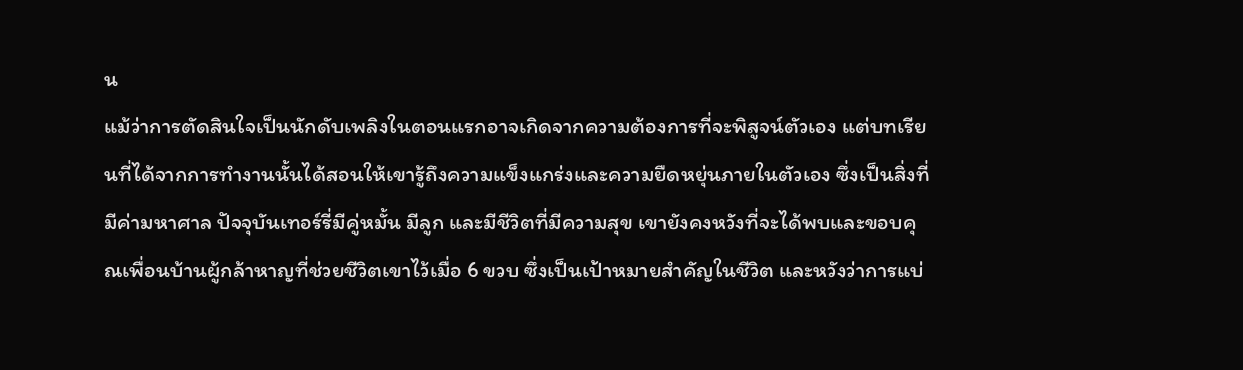น
แม้ว่าการตัดสินใจเป็นนักดับเพลิงในตอนแรกอาจเกิดจากความต้องการที่จะพิสูจน์ตัวเอง แต่บทเรียนที่ได้จากการทำงานนั้นได้สอนให้เขารู้ถึงความแข็งแกร่งและความยืดหยุ่นภายในตัวเอง ซึ่งเป็นสิ่งที่มีค่ามหาศาล ปัจจุบันเทอร์รี่มีคู่หมั้น มีลูก และมีชีวิตที่มีความสุข เขายังคงหวังที่จะได้พบและขอบคุณเพื่อนบ้านผู้กล้าหาญที่ช่วยชีวิตเขาไว้เมื่อ 6 ขวบ ซึ่งเป็นเป้าหมายสำคัญในชีวิต และหวังว่าการแบ่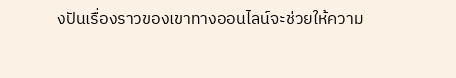งปันเรื่องราวของเขาทางออนไลน์จะช่วยให้ความ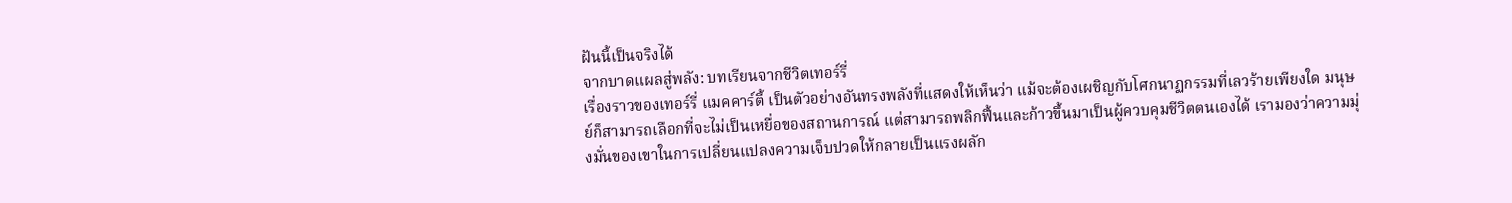ฝันนี้เป็นจริงได้
จากบาดแผลสู่พลัง: บทเรียนจากชีวิตเทอร์รี่
เรื่องราวของเทอร์รี่ แมคคาร์ตี้ เป็นตัวอย่างอันทรงพลังที่แสดงให้เห็นว่า แม้จะต้องเผชิญกับโศกนาฏกรรมที่เลวร้ายเพียงใด มนุษย์ก็สามารถเลือกที่จะไม่เป็นเหยื่อของสถานการณ์ แต่สามารถพลิกฟื้นและก้าวขึ้นมาเป็นผู้ควบคุมชีวิตตนเองได้ เรามองว่าความมุ่งมั่นของเขาในการเปลี่ยนแปลงความเจ็บปวดให้กลายเป็นแรงผลัก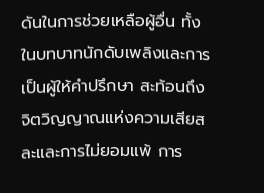ดันในการช่วยเหลือผู้อื่น ทั้งในบทบาทนักดับเพลิงและการเป็นผู้ให้คำปรึกษา สะท้อนถึงจิตวิญญาณแห่งความเสียสละและการไม่ยอมแพ้ การ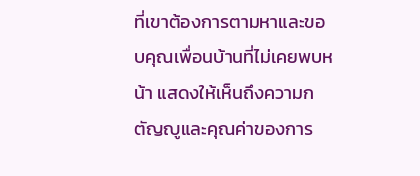ที่เขาต้องการตามหาและขอบคุณเพื่อนบ้านที่ไม่เคยพบหน้า แสดงให้เห็นถึงความกตัญญูและคุณค่าของการ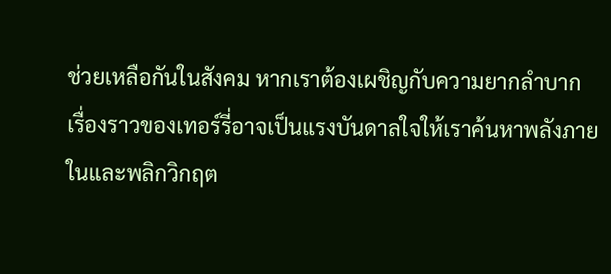ช่วยเหลือกันในสังคม หากเราต้องเผชิญกับความยากลำบาก เรื่องราวของเทอร์รี่อาจเป็นแรงบันดาลใจให้เราค้นหาพลังภายในและพลิกวิกฤต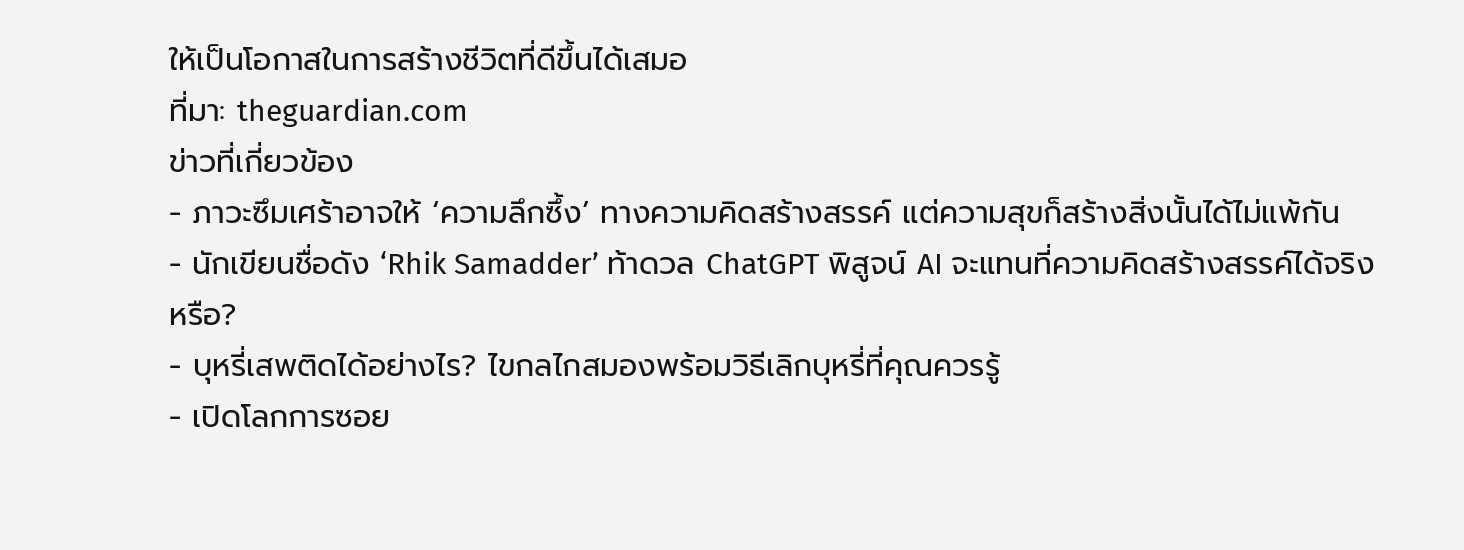ให้เป็นโอกาสในการสร้างชีวิตที่ดีขึ้นได้เสมอ
ที่มา: theguardian.com
ข่าวที่เกี่ยวข้อง
- ภาวะซึมเศร้าอาจให้ ‘ความลึกซึ้ง’ ทางความคิดสร้างสรรค์ แต่ความสุขก็สร้างสิ่งนั้นได้ไม่แพ้กัน
- นักเขียนชื่อดัง ‘Rhik Samadder’ ท้าดวล ChatGPT พิสูจน์ AI จะแทนที่ความคิดสร้างสรรค์ได้จริงหรือ?
- บุหรี่เสพติดได้อย่างไร? ไขกลไกสมองพร้อมวิธีเลิกบุหรี่ที่คุณควรรู้
- เปิดโลกการซอย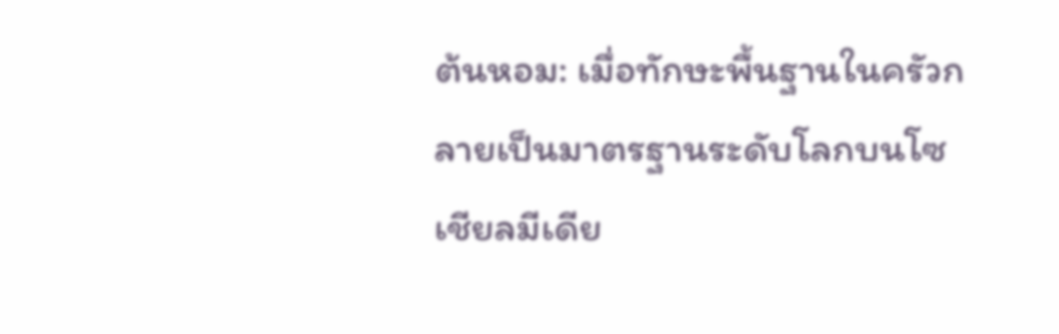ต้นหอม: เมื่อทักษะพื้นฐานในครัวกลายเป็นมาตรฐานระดับโลกบนโซเชียลมีเดีย